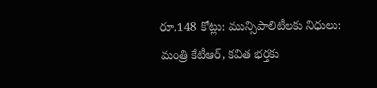రూ.148 కోట్లు: మున్సిపాలిటీలకు నిధులు: మంత్రి కేటీఆర్, కవిత భర్తకు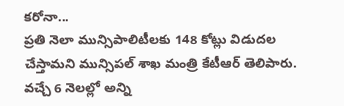కరోనా...
ప్రతి నెలా మున్సిపాలిటీలకు 148 కోట్లు విడుదల చేస్తామని మున్సిపల్ శాఖ మంత్రి కేటీఆర్ తెలిపారు. వచ్చే 6 నెలల్లో అన్ని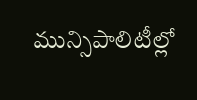మున్సిపాలిటీల్లో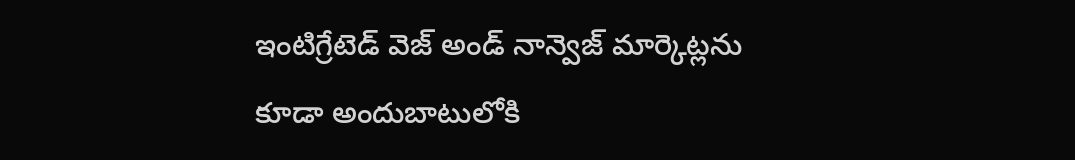ఇంటిగ్రేటెడ్ వెజ్ అండ్ నాన్వెజ్ మార్కెట్లను కూడా అందుబాటులోకి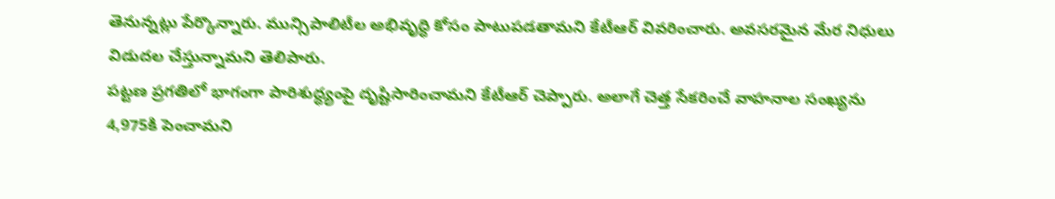తెనున్నట్లు పేర్కొన్నారు. మున్సిపాలిటీల అభివృద్ధి కోసం పాటుపడతామని కేటీఆర్ వివరించారు. అవసరమైన మేర నిధులు విడుదల చేస్తున్నామని తెలిపారు.
పట్టణ ప్రగతిలో భాగంగా పారిశుద్ధ్యంపై దృష్టిసారించామని కేటీఆర్ చెప్పారు. అలాగే చెత్త సేకరించే వాహనాల సంఖ్యను 4,975కి పెంచామని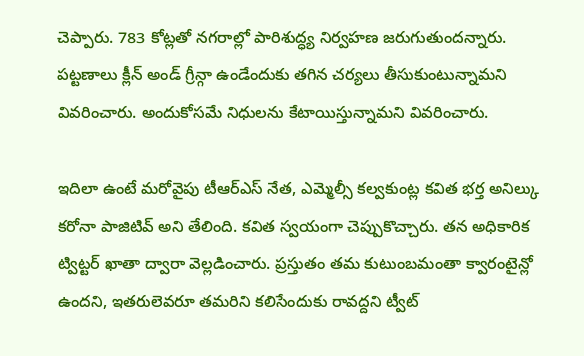చెప్పారు. 783 కోట్లతో నగరాల్లో పారిశుద్ధ్య నిర్వహణ జరుగుతుందన్నారు. పట్టణాలు క్లీన్ అండ్ గ్రీన్గా ఉండేందుకు తగిన చర్యలు తీసుకుంటున్నామని వివరించారు. అందుకోసమే నిధులను కేటాయిస్తున్నామని వివరించారు.

ఇదిలా ఉంటే మరోవైపు టీఆర్ఎస్ నేత, ఎమ్మెల్సీ కల్వకుంట్ల కవిత భర్త అనిల్కు కరోనా పాజిటివ్ అని తేలింది. కవిత స్వయంగా చెప్పుకొచ్చారు. తన అధికారిక ట్విట్టర్ ఖాతా ద్వారా వెల్లడించారు. ప్రస్తుతం తమ కుటుంబమంతా క్వారంటైన్లో ఉందని, ఇతరులెవరూ తమరిని కలిసేందుకు రావద్దని ట్వీట్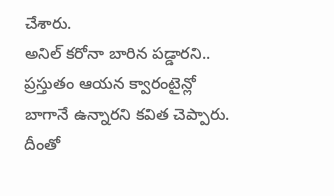చేశారు.
అనిల్ కరోనా బారిన పడ్డారని.. ప్రస్తుతం ఆయన క్వారంటైన్లో బాగానే ఉన్నారని కవిత చెప్పారు. దీంతో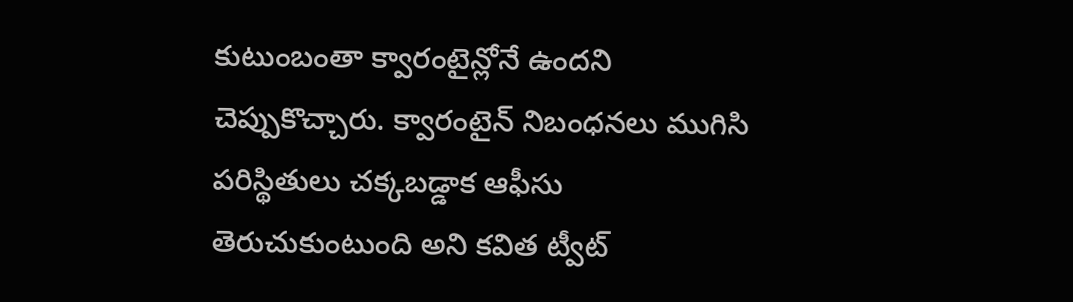కుటుంబంతా క్వారంటైన్లోనే ఉందని చెప్పుకొచ్చారు. క్వారంటైన్ నిబంధనలు ముగిసి పరిస్థితులు చక్కబడ్డాక ఆఫీసు తెరుచుకుంటుంది అని కవిత ట్వీట్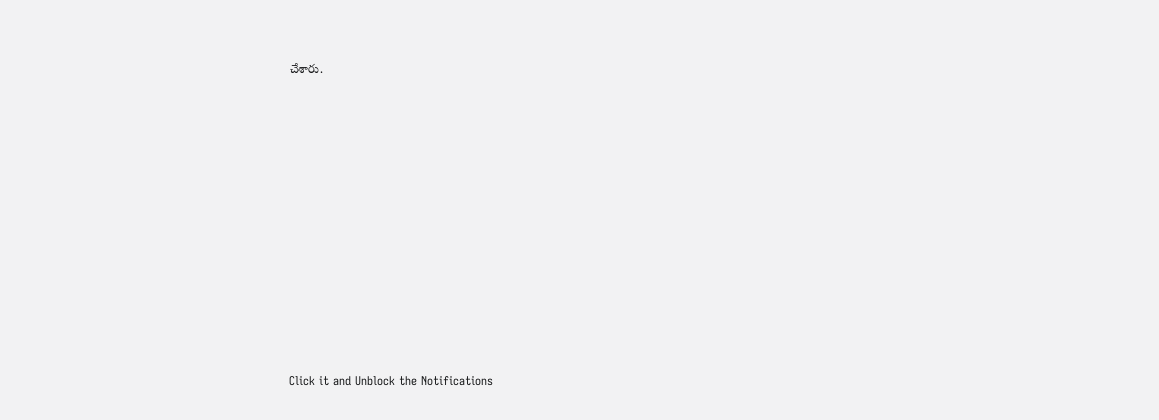చేశారు.












Click it and Unblock the Notifications